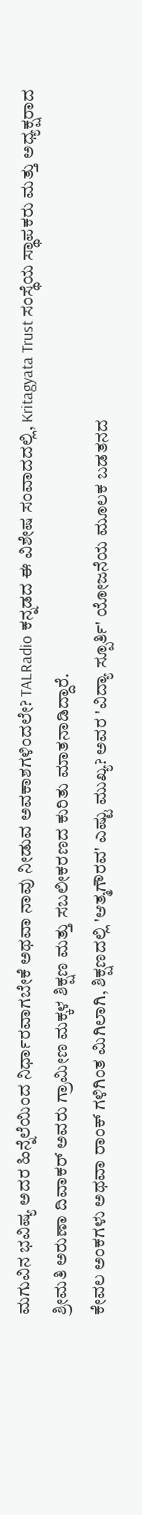ಮಗುವಿನ ಭವಿಷ್ಯ ಅದರ ಹಿನ್ನೆಲೆಯಿಂದ ನಿರ್ಧಾರವಾಗಬೇಕೆ ಅಥವಾ ನಾವು ನೀಡುವ ಅವಕಾಶಗಳಿಂದಲೇ? TALRadio ಕನ್ನಡದ ಈ ವಿಶೇಷ ಸಂವಾದದಲ್ಲಿ, Kritagyata Trust ಸಂಸ್ಥೆಯ ಸ್ಥಾಪಕರು ಮತ್ತು ಅಧ್ಯಕ್ಷರಾದ ಶ್ರೀಮತಿ ಅರುಣಾ ದಿವಾಕರ್ ಅವರು ಗ್ರಾಮೀಣ ಮಕ್ಕಳ ಶಿಕ್ಷಣ ಮತ್ತು ಸಬಲೀಕರಣದ ಕುರಿತು ಮಾತನಾಡಿದ್ದಾರೆ.
ಕೇವಲ ಅಂಕಗಳು ಅಥವಾ ರಾಂಕ್ ಗಳಿಗಿಂತ ಮಿಗಿಲಾಗಿ, ಶಿಕ್ಷಣದಲ್ಲಿ 'ಆತ್ಮಗೌರವ' ಎಷ್ಟು ಮುಖ್ಯ? ಅವರ 'ವಿದ್ಯಾ ಸ್ಪೂರ್ತಿ' ಯೋಜನೆಯ ಮೂಲಕ ಬಡತನದ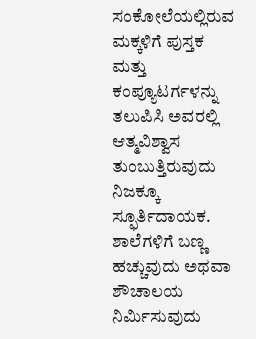ಸಂಕೋಲೆಯಲ್ಲಿರುವ ಮಕ್ಕಳಿಗೆ ಪುಸ್ತಕ ಮತ್ತು ಕಂಪ್ಯೂಟರ್ಗಳನ್ನು ತಲುಪಿಸಿ ಅವರಲ್ಲಿ ಆತ್ಮವಿಶ್ವಾಸ ತುಂಬುತ್ತಿರುವುದು ನಿಜಕ್ಕೂ ಸ್ಫೂರ್ತಿದಾಯಕ. ಶಾಲೆಗಳಿಗೆ ಬಣ್ಣ ಹಚ್ಚುವುದು ಅಥವಾ ಶೌಚಾಲಯ ನಿರ್ಮಿಸುವುದು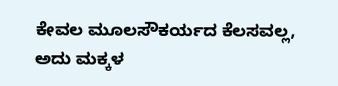ಕೇವಲ ಮೂಲಸೌಕರ್ಯದ ಕೆಲಸವಲ್ಲ, ಅದು ಮಕ್ಕಳ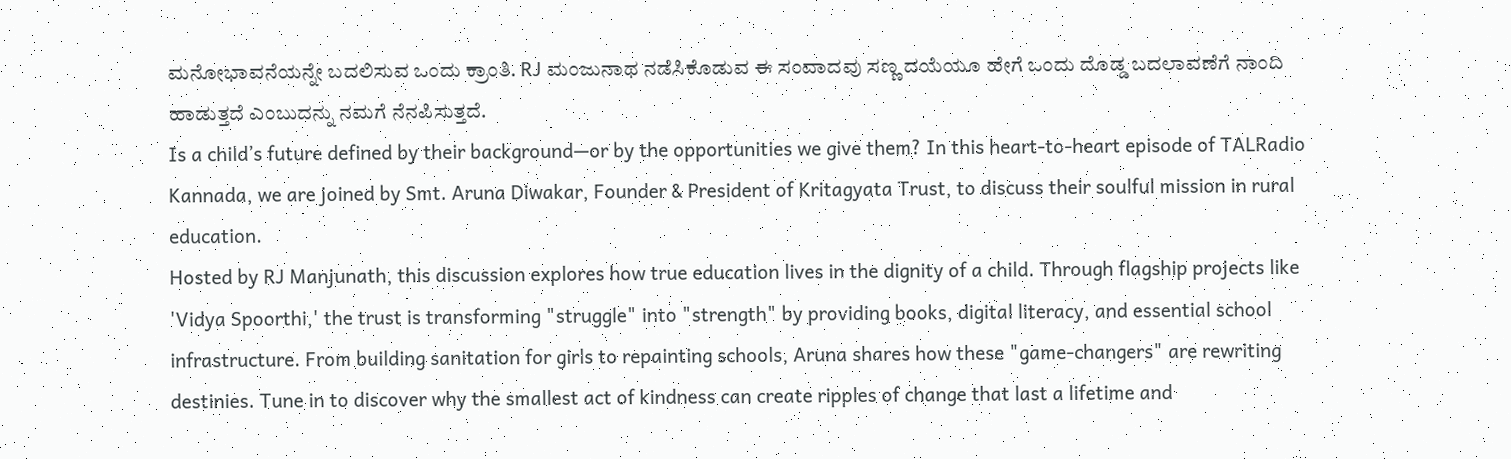ಮನೋಭಾವನೆಯನ್ನೇ ಬದಲಿಸುವ ಒಂದು ಕ್ರಾಂತಿ. RJ ಮಂಜುನಾಥ ನಡೆಸಿಕೊಡುವ ಈ ಸಂವಾದವು ಸಣ್ಣ ದಯೆಯೂ ಹೇಗೆ ಒಂದು ದೊಡ್ಡ ಬದಲಾವಣೆಗೆ ನಾಂದಿ ಹಾಡುತ್ತದೆ ಎಂಬುದನ್ನು ನಮಗೆ ನೆನಪಿಸುತ್ತದೆ.
Is a child’s future defined by their background—or by the opportunities we give them? In this heart-to-heart episode of TALRadio Kannada, we are joined by Smt. Aruna Diwakar, Founder & President of Kritagyata Trust, to discuss their soulful mission in rural education.
Hosted by RJ Manjunath, this discussion explores how true education lives in the dignity of a child. Through flagship projects like 'Vidya Spoorthi,' the trust is transforming "struggle" into "strength" by providing books, digital literacy, and essential school infrastructure. From building sanitation for girls to repainting schools, Aruna shares how these "game-changers" are rewriting destinies. Tune in to discover why the smallest act of kindness can create ripples of change that last a lifetime and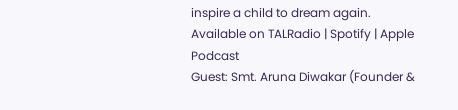inspire a child to dream again.
Available on TALRadio | Spotify | Apple Podcast
Guest: Smt. Aruna Diwakar (Founder &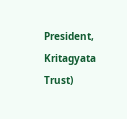President, Kritagyata Trust)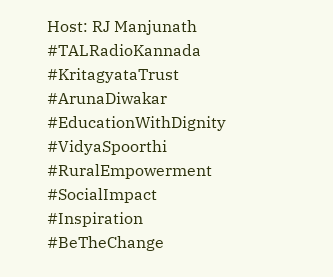Host: RJ Manjunath
#TALRadioKannada #KritagyataTrust #ArunaDiwakar #EducationWithDignity #VidyaSpoorthi #RuralEmpowerment #SocialImpact #Inspiration #BeTheChange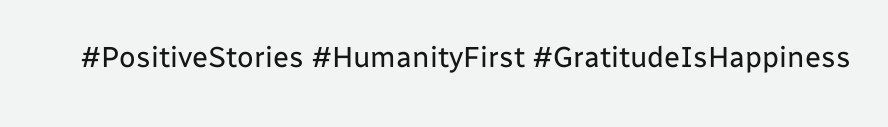#PositiveStories #HumanityFirst #GratitudeIsHappiness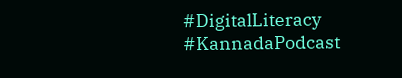#DigitalLiteracy #KannadaPodcast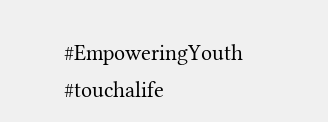#EmpoweringYouth #touchalife